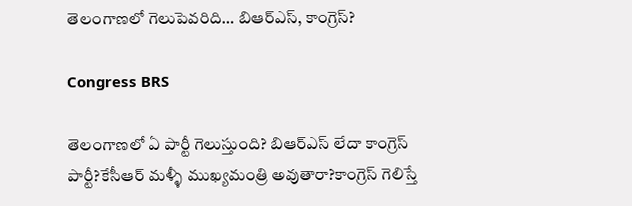తెలంగాణలో గెలుపెవరిది… బిఆర్ఎస్‌, కాంగ్రెస్‌?

Congress BRS

తెలంగాణలో ఏ పార్టీ గెలుస్తుంది? బిఆర్ఎస్‌ లేదా కాంగ్రెస్ పార్టీ?కేసీఆర్‌ మళ్ళీ ముఖ్యమంత్రి అవుతారా?కాంగ్రెస్‌ గెలిస్తే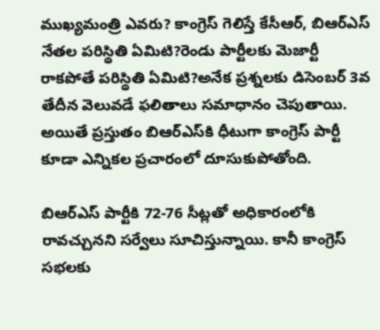ముఖ్యమంత్రి ఎవరు? కాంగ్రెస్‌ గెలిస్తే కేసీఆర్‌, బిఆర్ఎస్ నేతల పరిస్థితి ఏమిటి?రెండు పార్టీలకు మెజార్టీ రాకపోతే పరిస్థితి ఏమిటి?అనేక ప్రశ్నలకు డిసెంబర్‌ 3వ తేదీన వెలువడే ఫలితాలు సమాధానం చెపుతాయి. అయితే ప్రస్తుతం బిఆర్ఎస్‌కి ధీటుగా కాంగ్రెస్ పార్టీ కూడా ఎన్నికల ప్రచారంలో దూసుకుపోతోంది.

బిఆర్ఎస్ పార్టీకి 72-76 సీట్లతో అధికారంలోకి రావచ్చునని సర్వేలు సూచిస్తున్నాయి. కానీ కాంగ్రెస్‌ సభలకు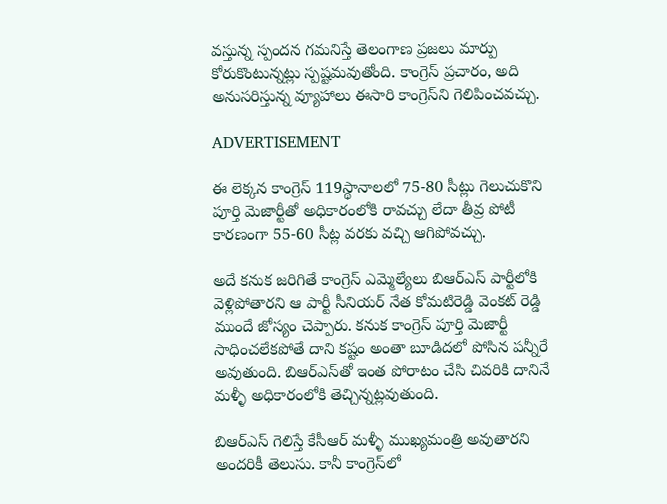వస్తున్న స్పందన గమనిస్తే తెలంగాణ ప్రజలు మార్పు కోరుకొంటున్నట్లు స్పష్టమవుతోంది. కాంగ్రెస్‌ ప్రచారం, అది అనుసరిస్తున్న వ్యూహాలు ఈసారి కాంగ్రెస్‌ని గెలిపించవచ్చు.

ADVERTISEMENT

ఈ లెక్కన కాంగ్రెస్‌ 119స్థానాలలో 75-80 సీట్లు గెలుచుకొని పూర్తి మెజార్టీతో అధికారంలోకి రావచ్చు లేదా తీవ్ర పోటీ కారణంగా 55-60 సీట్ల వరకు వచ్చి ఆగిపోవచ్చు.

అదే కనుక జరిగితే కాంగ్రెస్‌ ఎమ్మెల్యేలు బిఆర్ఎస్ పార్టీలోకి వెళ్లిపోతారని ఆ పార్టీ సీనియర్ నేత కోమటిరెడ్డి వెంకట్ రెడ్డి ముందే జోస్యం చెప్పారు. కనుక కాంగ్రెస్‌ పూర్తి మెజార్టీ సాధించలేకపోతే దాని కష్టం అంతా బూడిదలో పోసిన పన్నీరే అవుతుంది. బిఆర్ఎస్‌తో ఇంత పోరాటం చేసి చివరికి దానినే మళ్ళీ అధికారంలోకి తెచ్చిన్నట్లవుతుంది.

బిఆర్ఎస్‌ గెలిస్తే కేసీఆర్‌ మళ్ళీ ముఖ్యమంత్రి అవుతారని అందరికీ తెలుసు. కానీ కాంగ్రెస్‌లో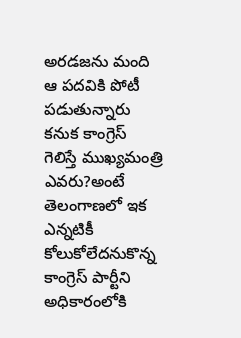అరడజను మంది ఆ పదవికి పోటీ పడుతున్నారు కనుక కాంగ్రెస్‌ గెలిస్తే ముఖ్యమంత్రి ఎవరు?అంటే తెలంగాణలో ఇక ఎన్నటికీ కోలుకోలేదనుకొన్న కాంగ్రెస్ పార్టీని అధికారంలోకి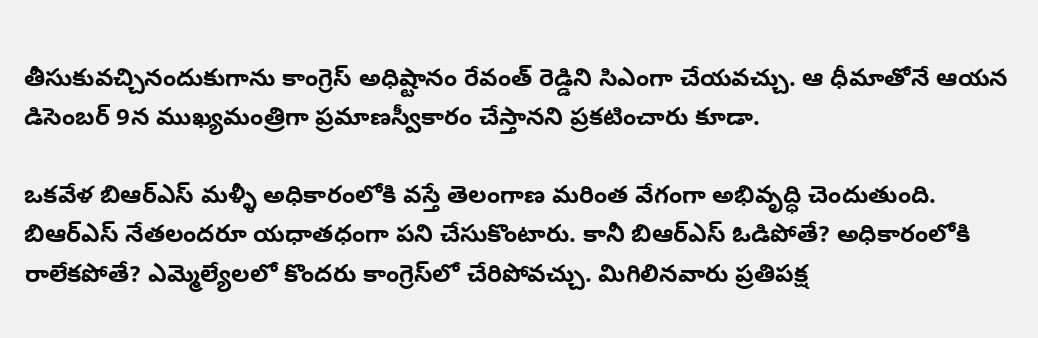తీసుకువచ్చినందుకుగాను కాంగ్రెస్‌ అధిష్టానం రేవంత్‌ రెడ్డిని సిఎంగా చేయవచ్చు. ఆ ధీమాతోనే ఆయన డిసెంబర్‌ 9న ముఖ్యమంత్రిగా ప్రమాణస్వీకారం చేస్తానని ప్రకటించారు కూడా.

ఒకవేళ బిఆర్ఎస్‌ మళ్ళీ అధికారంలోకి వస్తే తెలంగాణ మరింత వేగంగా అభివృద్ధి చెందుతుంది. బిఆర్ఎస్‌ నేతలందరూ యధాతధంగా పని చేసుకొంటారు. కానీ బిఆర్ఎస్‌ ఓడిపోతే? అధికారంలోకి రాలేకపోతే? ఎమ్మెల్యేలలో కొందరు కాంగ్రెస్‌లో చేరిపోవచ్చు. మిగిలినవారు ప్రతిపక్ష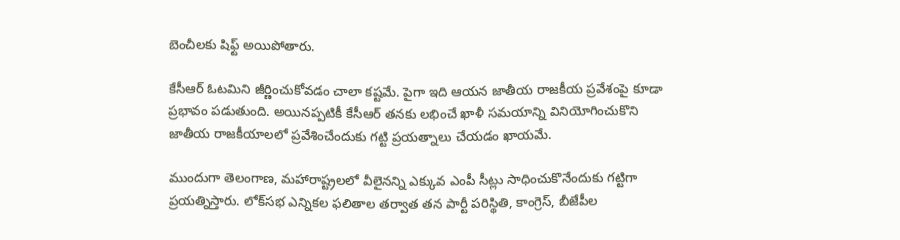బెంచీలకు షిఫ్ట్ అయిపోతారు.

కేసీఆర్‌ ఓటమిని జీర్ణించుకోవడం చాలా కష్టమే. పైగా ఇది ఆయన జాతీయ రాజకీయ ప్రవేశంపై కూడా ప్రభావం పడుతుంది. అయినప్పటికీ కేసీఆర్‌ తనకు లభించే ఖాళీ సమయాన్ని వినియోగించుకొని జాతీయ రాజకీయాలలో ప్రవేశించేందుకు గట్టి ప్రయత్నాలు చేయడం ఖాయమే.

ముందుగా తెలంగాణ, మహారాష్ట్రలలో వీలైనన్ని ఎక్కువ ఎంపీ సీట్లు సాధించుకొనేందుకు గట్టిగా ప్రయత్నిస్తారు. లోక్‌సభ ఎన్నికల ఫలితాల తర్వాత తన పార్టీ పరిస్థితి, కాంగ్రెస్‌, బీజేపీల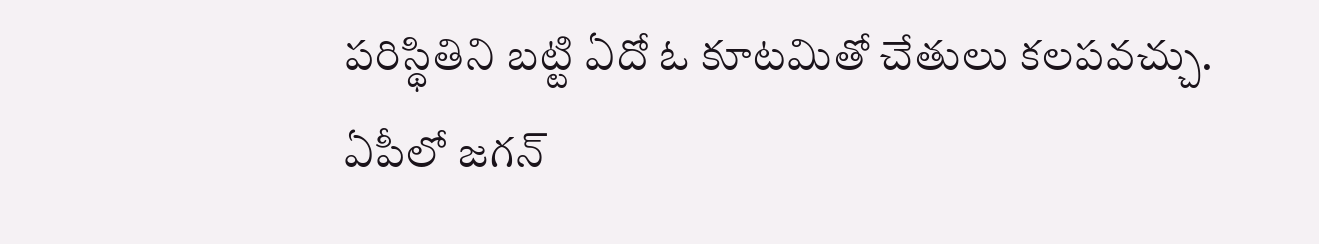పరిస్థితిని బట్టి ఏదో ఓ కూటమితో చేతులు కలపవచ్చు. ఏపీలో జగన్‌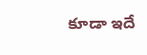కూడా ఇదే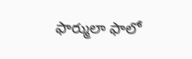ఫార్ములా ఫాలో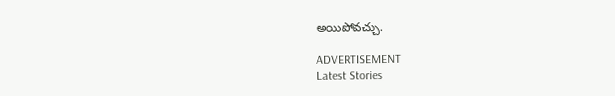అయిపోవచ్చు.

ADVERTISEMENT
Latest Stories